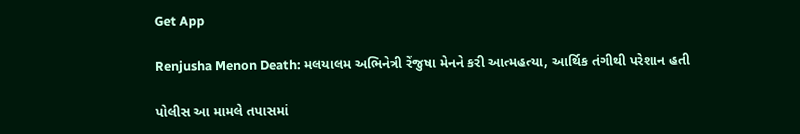Get App

Renjusha Menon Death: મલયાલમ અભિનેત્રી રેંજુષા મેનને કરી આત્મહત્યા, આર્થિક તંગીથી પરેશાન હતી

પોલીસ આ મામલે તપાસમાં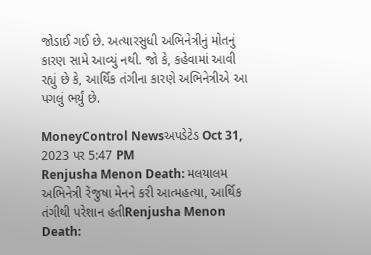જોડાઈ ગઈ છે. અત્યારસુધી અભિનેત્રીનું મોતનું કારણ સામે આવ્યું નથી. જો કે, કહેવામાં આવી રહ્યું છે કે, આર્થિક તંગીના કારણે અભિનેત્રીએ આ પગલું ભર્યું છે.

MoneyControl Newsઅપડેટેડ Oct 31, 2023 પર 5:47 PM
Renjusha Menon Death: મલયાલમ અભિનેત્રી રેંજુષા મેનને કરી આત્મહત્યા, આર્થિક તંગીથી પરેશાન હતીRenjusha Menon Death: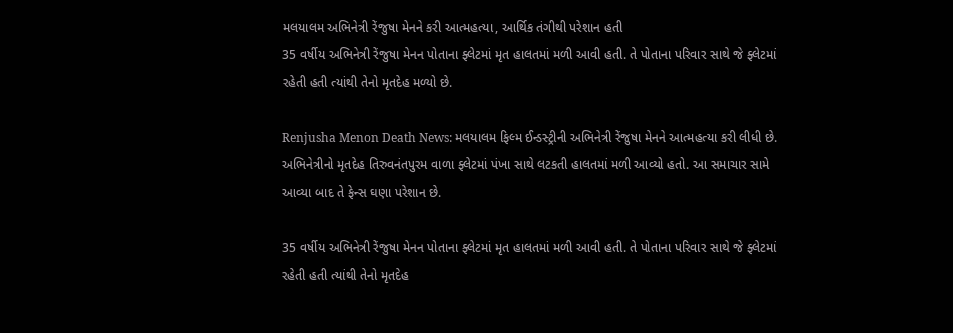મલયાલમ અભિનેત્રી રેંજુષા મેનને કરી આત્મહત્યા, આર્થિક તંગીથી પરેશાન હતી
35 વર્ષીય અભિનેત્રી રેંજુષા મેનન પોતાના ફ્લેટમાં મૃત હાલતમાં મળી આવી હતી. તે પોતાના પરિવાર સાથે જે ફ્લેટમાં રહેતી હતી ત્યાંથી તેનો મૃતદેહ મળ્યો છે.

Renjusha Menon Death News: મલયાલમ ફિલ્મ ઈન્ડસ્ટ્રીની અભિનેત્રી રેંજુષા મેનને આત્મહત્યા કરી લીધી છે. અભિનેત્રીનો મૃતદેહ તિરુવનંતપુરમ વાળા ફ્લેટમાં પંખા સાથે લટકતી હાલતમાં મળી આવ્યો હતો. આ સમાચાર સામે આવ્યા બાદ તે ફેન્સ ઘણા પરેશાન છે.

35 વર્ષીય અભિનેત્રી રેંજુષા મેનન પોતાના ફ્લેટમાં મૃત હાલતમાં મળી આવી હતી. તે પોતાના પરિવાર સાથે જે ફ્લેટમાં રહેતી હતી ત્યાંથી તેનો મૃતદેહ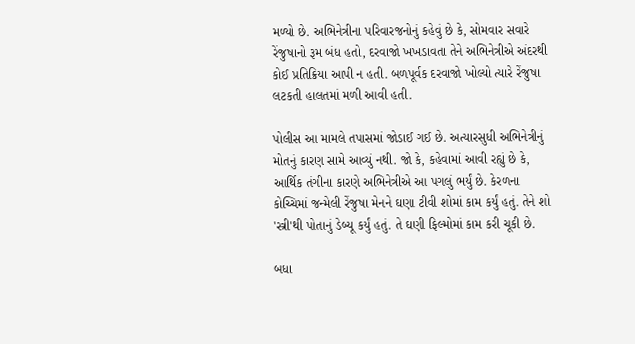મળ્યો છે. અભિનેત્રીના પરિવારજનોનું કહેવું છે કે, સોમવાર સવારે રેંજુષાનો રૂમ બંધ હતો, દરવાજો ખખડાવતા તેને અભિનેત્રીએ અંદરથી કોઈ પ્રતિક્રિયા આપી ન હતી. બળપૂર્વક દરવાજો ખોલ્યો ત્યારે રેંજુષા લટકતી હાલતમાં મળી આવી હતી.

પોલીસ આ મામલે તપાસમાં જોડાઈ ગઈ છે. અત્યારસુધી અભિનેત્રીનું મોતનું કારણ સામે આવ્યું નથી. જો કે, કહેવામાં આવી રહ્યું છે કે, આર્થિક તંગીના કારણે અભિનેત્રીએ આ પગલું ભર્યું છે. કેરળના કોચ્ચિમાં જન્મેલી રેંજુષા મેનને ઘણા ટીવી શોમાં કામ કર્યું હતું. તેને શો 'સ્ત્રી'થી પોતાનું ડેબ્યૂ કર્યું હતું. તે ઘણી ફિલ્મોમાં કામ કરી ચૂકી છે.

બધા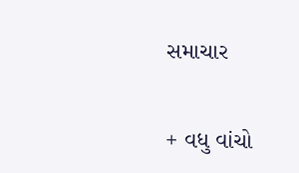સમાચાર

+ વધુ વાંચો